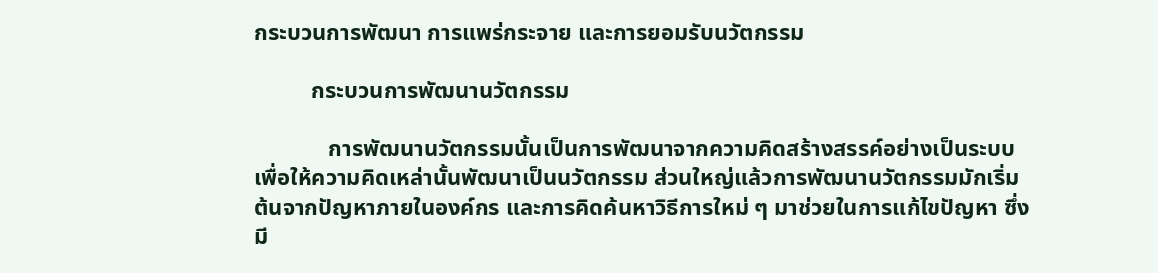กระบวนการพัฒนา การแพร่กระจาย และการยอมรับนวัตกรรม

          กระบวนการพัฒนานวัตกรรม

             การพัฒนานวัตกรรมนั้นเป็นการพัฒนาจากความคิดสร้างสรรค์อย่างเป็นระบบ เพื่อให้ความคิดเหล่านั้นพัฒนาเป็นนวัตกรรม ส่วนใหญ่แล้วการพัฒนานวัตกรรมมักเริ่มต้นจากปัญหาภายในองค์กร และการคิดค้นหาวิธีการใหม่ ๆ มาช่วยในการแก้ไขปัญหา ซึ่งมี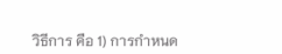วิธีการ คือ 1) การกำหนด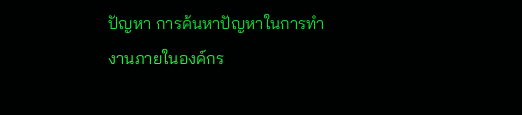ปัญหา การค้นหาปัญหาในการทำงานภายในองค์กร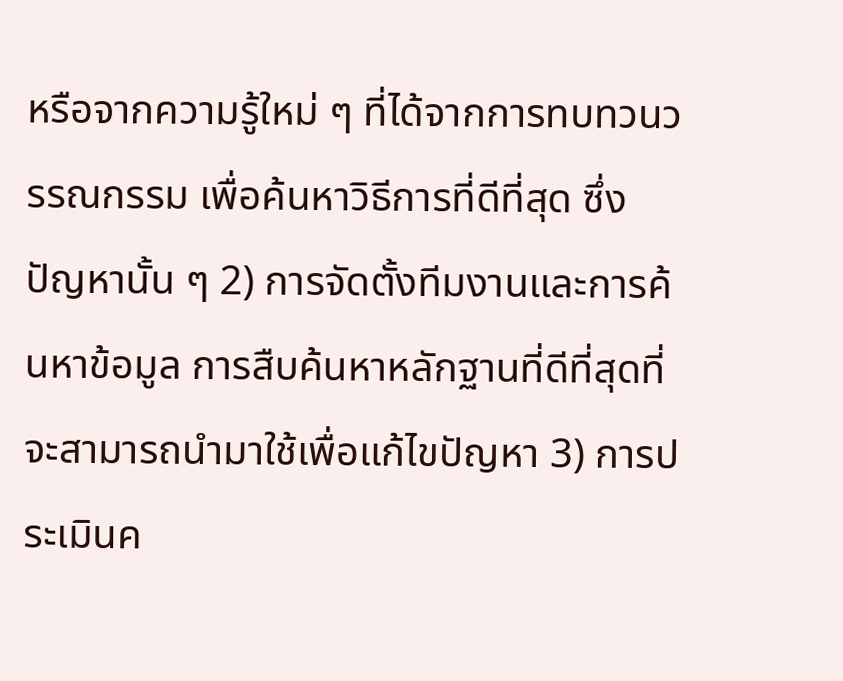หรือจากความรู้ใหม่ ๆ ที่ได้จากการทบทวนวรรณกรรม เพื่อค้นหาวิธีการที่ดีที่สุด ซึ่งปัญหานั้น ๆ 2) การจัดตั้งทีมงานและการค้นหาข้อมูล การสืบค้นหาหลักฐานที่ดีที่สุดที่จะสามารถนำมาใช้เพื่อแก้ไขปัญหา 3) การประเมินค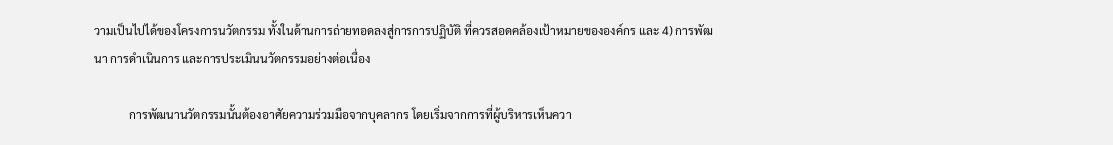วามเป็นไปได้ของโครงการนวัตกรรม ทั้งในด้านการถ่ายทอดลงสู่การการปฏิบัติ ที่ควรสอดคล้องเป้าหมายขององค์กร และ 4) การพัฒนา การดำเนินการ และการประเมินนวัตกรรมอย่างต่อเนื่อง

            การพัฒนานวัตกรรมนั้นต้องอาศัยความร่วมมือจากบุคลากร โดยเริ่มจากการที่ผู้บริหารเห็นควา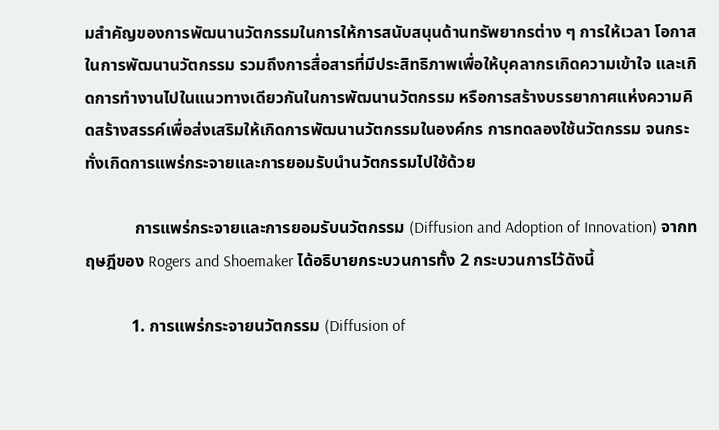มสำคัญของการพัฒนานวัตกรรมในการให้การสนับสนุนด้านทรัพยากรต่าง ๆ การให้เวลา โอกาสในการพัฒนานวัตกรรม รวมถึงการสื่อสารที่มีประสิทธิภาพเพื่อให้บุคลากรเกิดความเข้าใจ และเกิดการทำงานไปในแนวทางเดียวกันในการพัฒนานวัตกรรม หรือการสร้างบรรยากาศแห่งความคิดสร้างสรรค์เพื่อส่งเสริมให้เกิดการพัฒนานวัตกรรมในองค์กร การทดลองใช้นวัตกรรม จนกระทั่งเกิดการแพร่กระจายและการยอมรับนำนวัตกรรมไปใช้ด้วย

            การแพร่กระจายและการยอมรับนวัตกรรม (Diffusion and Adoption of Innovation) จากทฤษฎีของ Rogers and Shoemaker ได้อธิบายกระบวนการทั้ง 2 กระบวนการไว้ดังนี้

           1. การแพร่กระจายนวัตกรรม (Diffusion of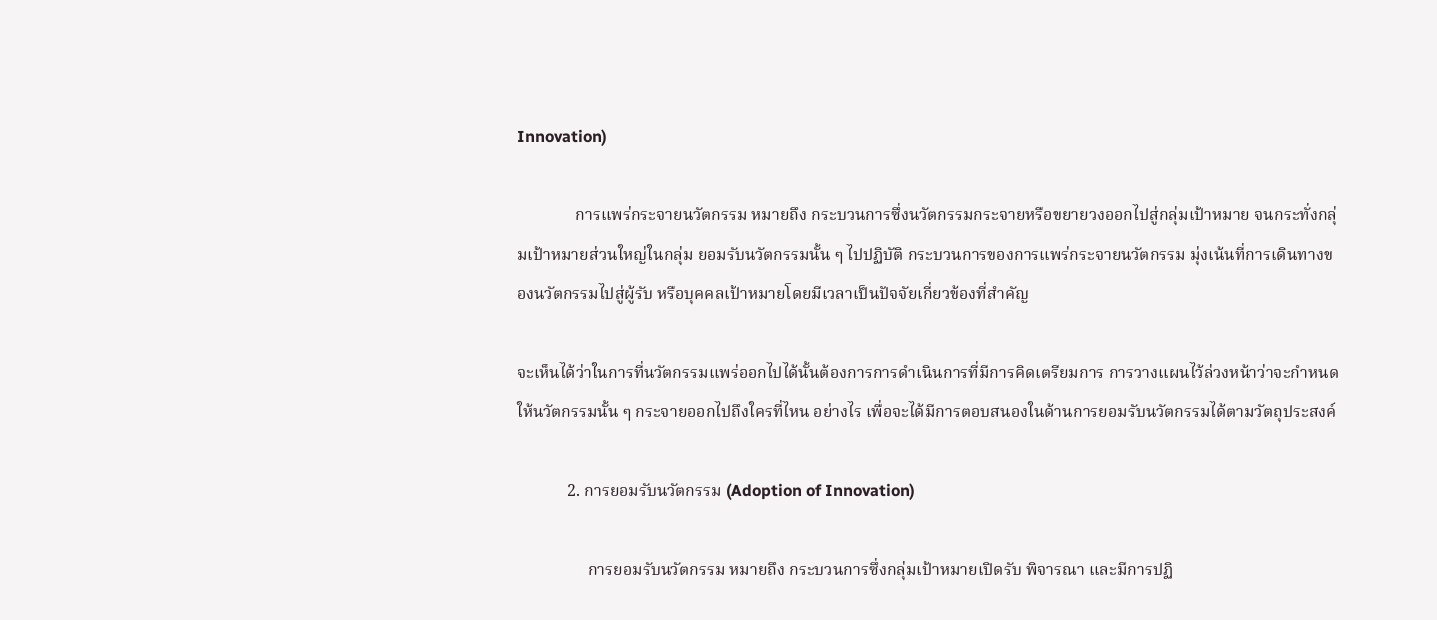Innovation)

              การแพร่กระจายนวัตกรรม หมายถึง กระบวนการซึ่งนวัตกรรมกระจายหรือขยายวงออกไปสู่กลุ่มเป้าหมาย จนกระทั่งกลุ่มเป้าหมายส่วนใหญ่ในกลุ่ม ยอมรับนวัตกรรมนั้น ๆ ไปปฏิบัติ กระบวนการของการแพร่กระจายนวัตกรรม มุ่งเน้นที่การเดินทางของนวัตกรรมไปสู่ผู้รับ หรือบุคคลเป้าหมายโดยมีเวลาเป็นปัจจัยเกี่ยวข้องที่สำคัญ

จะเห็นได้ว่าในการที่นวัตกรรมแพร่ออกไปได้นั้นต้องการการดำเนินการที่มีการคิดเตรียมการ การวางแผนไว้ล่วงหน้าว่าจะกำหนดให้นวัตกรรมนั้น ๆ กระจายออกไปถึงใครที่ไหน อย่างไร เพื่อจะได้มีการตอบสนองในด้านการยอมรับนวัตกรรมได้ตามวัตถุประสงค์

            2. การยอมรับนวัตกรรม (Adoption of Innovation)

                 การยอมรับนวัตกรรม หมายถึง กระบวนการซึ่งกลุ่มเป้าหมายเปิดรับ พิจารณา และมีการปฏิ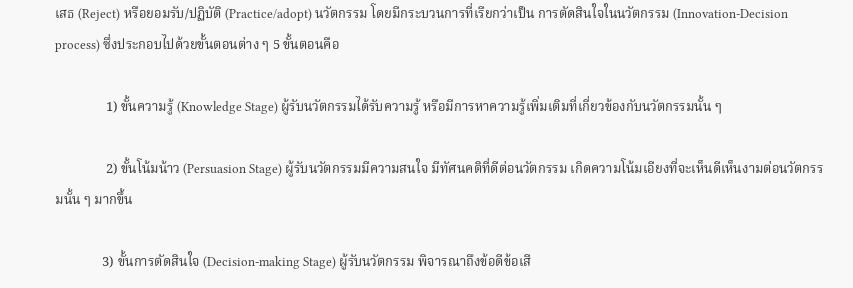เสธ (Reject) หรือยอมรับ/ปฏิบัติ (Practice/adopt) นวัตกรรม โดยมีกระบวนการที่เรียกว่าเป็น การตัดสินใจในนวัตกรรม (Innovation-Decision process) ซึ่งประกอบไปด้วยขั้นตอนต่าง ๆ 5 ขั้นตอนคือ

               1) ขั้นความรู้ (Knowledge Stage) ผู้รับนวัตกรรมได้รับความรู้ หรือมีการหาความรู้เพิ่มเติมที่เกี่ยวข้องกับนวัตกรรมนั้น ๆ

               2) ขั้นโน้มน้าว (Persuasion Stage) ผู้รับนวัตกรรมมีความสนใจ มีทัศนคติที่ดีต่อนวัตกรรม เกิดความโน้มเอียงที่จะเห็นดีเห็นงามต่อนวัตกรรมนั้น ๆ มากขึ้น

              3) ขั้นการตัดสินใจ (Decision-making Stage) ผู้รับนวัตกรรม พิจารณาถึงข้อดีข้อเสี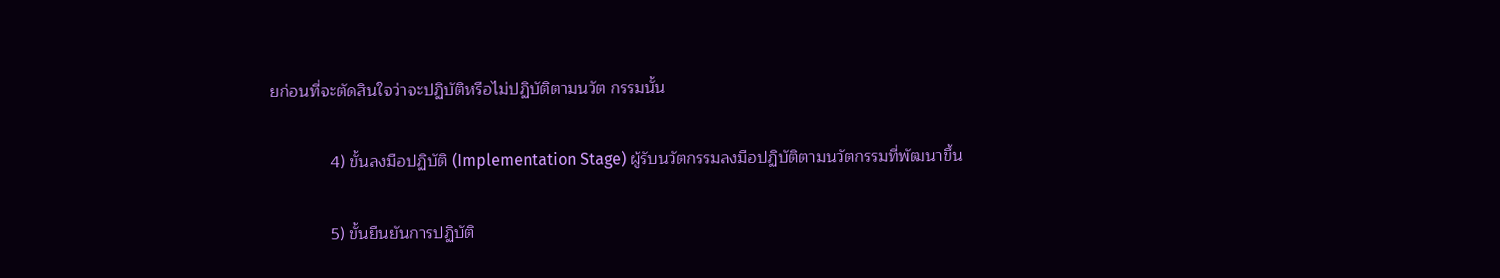ยก่อนที่จะตัดสินใจว่าจะปฏิบัติหรือไม่ปฏิบัติตามนวัต กรรมนั้น

             4) ขั้นลงมือปฏิบัติ (Implementation Stage) ผู้รับนวัตกรรมลงมือปฏิบัติตามนวัตกรรมที่พัฒนาขึ้น

             5) ขั้นยืนยันการปฏิบัติ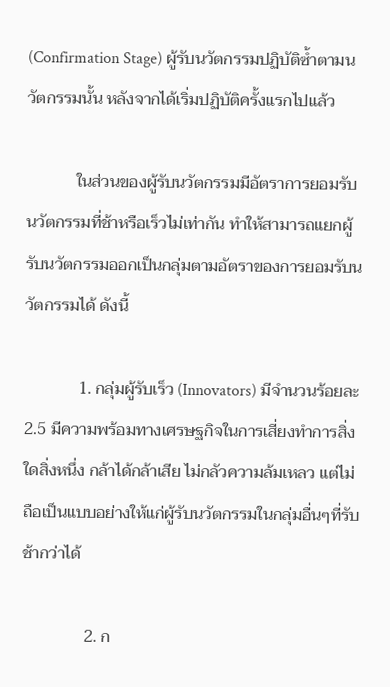(Confirmation Stage) ผู้รับนวัตกรรมปฏิบัติซ้ำตามนวัตกรรมนั้น หลังจากได้เริ่มปฏิบัติครั้งแรกไปแล้ว

            ในส่วนของผู้รับนวัตกรรมมีอัตราการยอมรับนวัตกรรมที่ช้าหรือเร็วไม่เท่ากัน ทำให้สามารถแยกผู้รับนวัตกรรมออกเป็นกลุ่มตามอัตราของการยอมรับนวัตกรรมได้ ดังนี้

             1. กลุ่มผู้รับเร็ว (Innovators) มีจำนวนร้อยละ 2.5 มีความพร้อมทางเศรษฐกิจในการเสี่ยงทำการสิ่งใดสิ่งหนึ่ง กล้าได้กล้าเสีย ไม่กลัวความล้มเหลว แต่ไม่ถือเป็นแบบอย่างให้แก่ผู้รับนวัตกรรมในกลุ่มอื่นๆที่รับช้ากว่าได้

               2. ก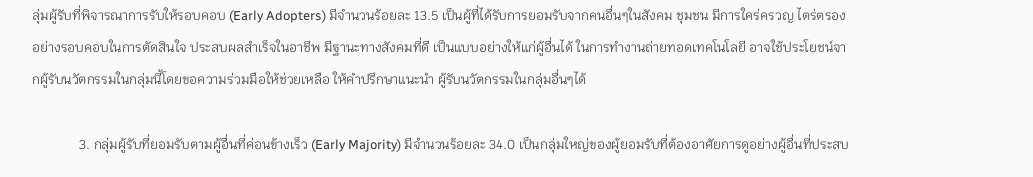ลุ่มผู้รับที่พิจารณาการรับให้รอบคอบ (Early Adopters) มีจำนวนร้อยละ 13.5 เป็นผู้ที่ได้รับการยอมรับจากคนอื่นๆในสังคม ชุมชน มีการใคร่ครวญ ไตร่ตรองอย่างรอบคอบในการตัดสินใจ ประสบผลสำเร็จในอาชีพ มีฐานะทางสังคมที่ดี เป็นแบบอย่างให้แก่ผู้อื่นได้ ในการทำงานถ่ายทอดเทคโนโลยี อาจใช้ประโยชน์จากผู้รับนวัตกรรมในกลุ่มนี้โดยขอความร่วมมือให้ช่วยเหลือ ให้คำปรึกษาแนะนำ ผู้รับนวัตกรรมในกลุ่มอื่นๆได้

              3. กลุ่มผู้รับที่ยอมรับตามผู้อื่นที่ค่อนข้างเร็ว (Early Majority) มีจำนวนร้อยละ 34.0 เป็นกลุ่มใหญ่ของผู้ยอมรับที่ต้องอาศัยการดูอย่างผู้อื่นที่ประสบ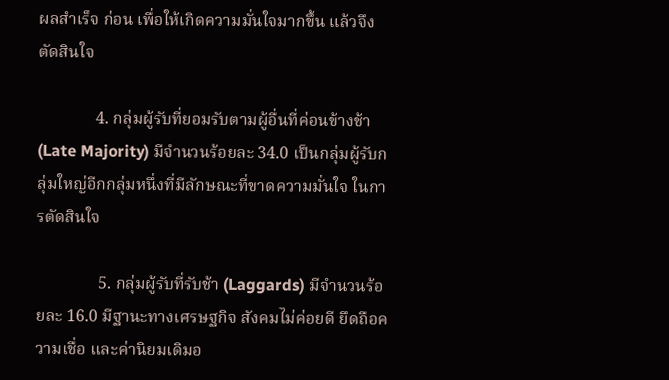ผลสำเร็จ ก่อน เพื่อให้เกิดความมั่นใจมากขึ้น แล้วจึงตัดสินใจ

              4. กลุ่มผู้รับที่ยอมรับตามผู้อื่นที่ค่อนข้างช้า (Late Majority) มีจำนวนร้อยละ 34.0 เป็นกลุ่มผู้รับกลุ่มใหญ่อีกกลุ่มหนึ่งที่มีลักษณะที่ขาดความมั่นใจ ในการตัดสินใจ

               5. กลุ่มผู้รับที่รับช้า (Laggards) มีจำนวนร้อยละ 16.0 มีฐานะทางเศรษฐกิจ สังคมไม่ค่อยดี ยึดถือความเชื่อ และค่านิยมเดิมอ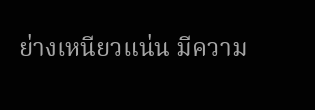ย่างเหนียวแน่น มีความ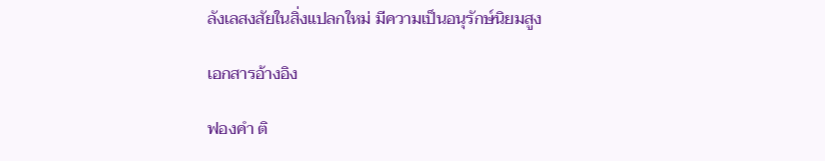ลังเลสงสัยในสิ่งแปลกใหม่ มีความเป็นอนุรักษ์นิยมสูง

เอกสารอ้างอิง

ฟองคำ ติ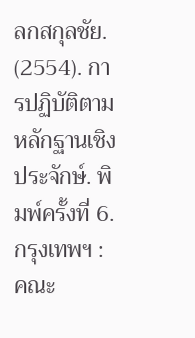ลกสกุลชัย. (2554). การปฏิบัติตามหลักฐานเชิงประจักษ์. พิมพ์ครั้งที่ 6. กรุงเทพฯ : คณะ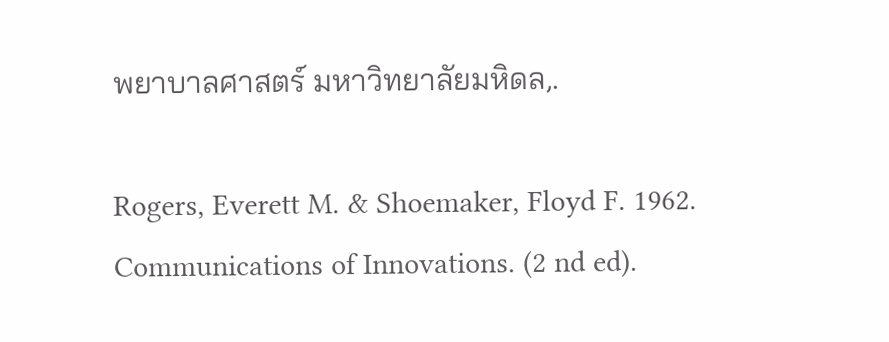พยาบาลศาสตร์ มหาวิทยาลัยมหิดล,.

Rogers, Everett M. & Shoemaker, Floyd F. 1962. Communications of Innovations. (2 nd ed).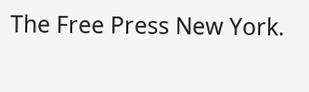The Free Press New York.